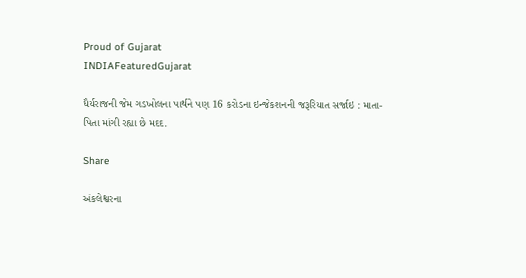Proud of Gujarat
INDIAFeaturedGujarat

ધૈર્યરાજની જેમ ગડખોલના પાર્થને પણ 16 કરોડના ઇન્જેકશનની જરૂરિયાત સર્જાઇ : માતા-પિતા માંગી રહ્યા છે મદદ.

Share

અંકલેશ્વરના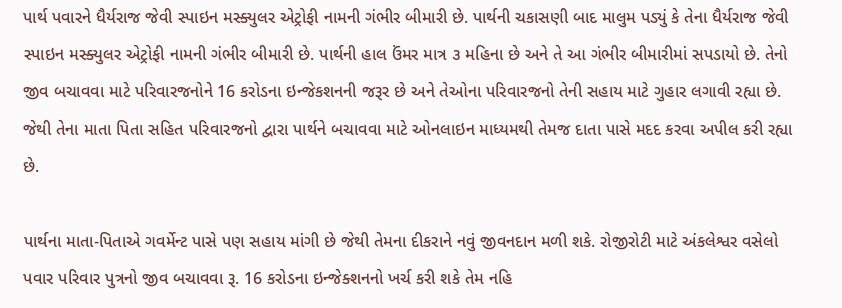પાર્થ પવારને ધૈર્યરાજ જેવી સ્પાઇન મસ્ક્યુલર એટ્રોફી નામની ગંભીર બીમારી છે. પાર્થની ચકાસણી બાદ માલુમ પડ્યું કે તેના ધૈર્યરાજ જેવી સ્પાઇન મસ્ક્યુલર એટ્રોફી નામની ગંભીર બીમારી છે. પાર્થની હાલ ઉંમર માત્ર ૩ મહિના છે અને તે આ ગંભીર બીમારીમાં સપડાયો છે. તેનો જીવ બચાવવા માટે પરિવારજનોને 16 કરોડના ઇન્જેકશનની જરૂર છે અને તેઓના પરિવારજનો તેની સહાય માટે ગુહાર લગાવી રહ્યા છે. જેથી તેના માતા પિતા સહિત પરિવારજનો દ્વારા પાર્થને બચાવવા માટે ઓનલાઇન માધ્યમથી તેમજ દાતા પાસે મદદ કરવા અપીલ કરી રહ્યા છે.

પાર્થના માતા-પિતાએ ગવર્મેન્ટ પાસે પણ સહાય માંગી છે જેથી તેમના દીકરાને નવું જીવનદાન મળી શકે. રોજીરોટી માટે અંકલેશ્વર વસેલો પવાર પરિવાર પુત્રનો જીવ બચાવવા રૂ. 16 કરોડના ઇન્જેક્શનનો ખર્ચ કરી શકે તેમ નહિ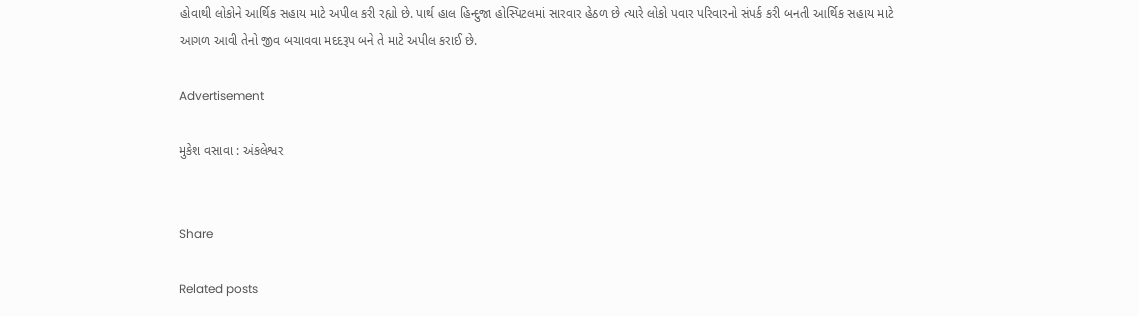હોવાથી લોકોને આર્થિક સહાય માટે અપીલ કરી રહ્યો છે. પાર્થ હાલ હિન્દુજા હોસ્પિટલમાં સારવાર હેઠળ છે ત્યારે લોકો પવાર પરિવારનો સંપર્ક કરી બનતી આર્થિક સહાય માટે આગળ આવી તેનો જીવ બચાવવા મદદરૂપ બને તે માટે અપીલ કરાઈ છે.

Advertisement

મુકેશ વસાવા : અંકલેશ્વર


Share

Related posts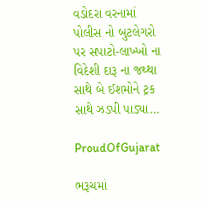વડોદરા વરનામાં પોલીસ નો બુટલેગરો પર સપાટો-લાખ્ખો ના વિદેશી દારૂ ના જથ્થા સાથે બે ઈશમોને ટ્રક સાથે ઝડપી પાડ્યા…

ProudOfGujarat

ભરૂચમાં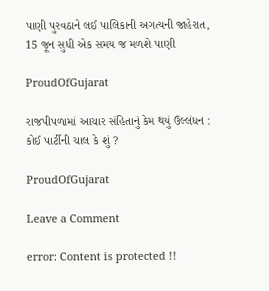પાણી પુરવઠાને લઈ પાલિકાની અગત્યની જાહેરાત, 15 જૂન સુધી એક સમય જ મળશે પાણી

ProudOfGujarat

રાજપીપળામાં આચાર સંહિતાનું કેમ થયું ઉલ્લંધન : કોઈ પાર્ટીની ચાલ કે શું ?

ProudOfGujarat

Leave a Comment

error: Content is protected !!